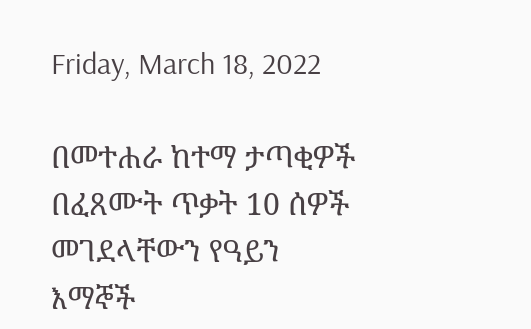Friday, March 18, 2022

በመተሐራ ከተማ ታጣቂዎች በፈጸሙት ጥቃት 10 ሰዎች መገደላቸውን የዓይን እማኞች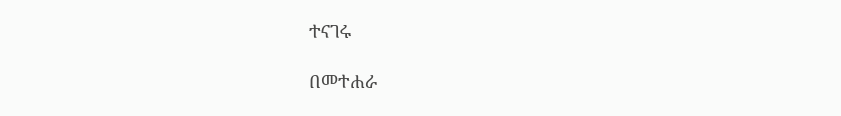ተናገሩ

በመተሐራ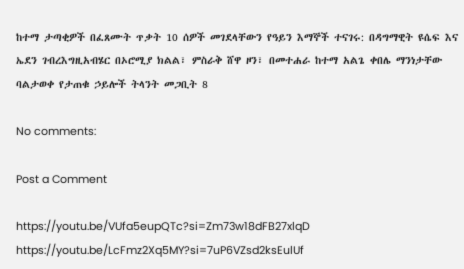ከተማ ታጣቂዎች በፈጸሙት ጥቃት 10 ሰዎች መገደላቸውን የዓይን እማኞች ተናገሩ: በዳግማዊት ዩሴፍ እና ኤደን ገብረእግዚአብሄር በኦሮሚያ ክልል፣ ምስራቅ ሸዋ ዞን፣ በመተሐራ ከተማ አልጌ ቀበሌ ማንነታቸው ባልታወቀ የታጠቁ ኃይሎች ትላንት መጋቢት 8

No comments:

Post a Comment

https://youtu.be/VUfa5eupQTc?si=Zm73w18dFB27xlqD       https://youtu.be/LcFmz2Xq5MY?si=7uP6VZsd2ksEulUf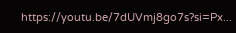https://youtu.be/7dUVmj8go7s?si=Px...